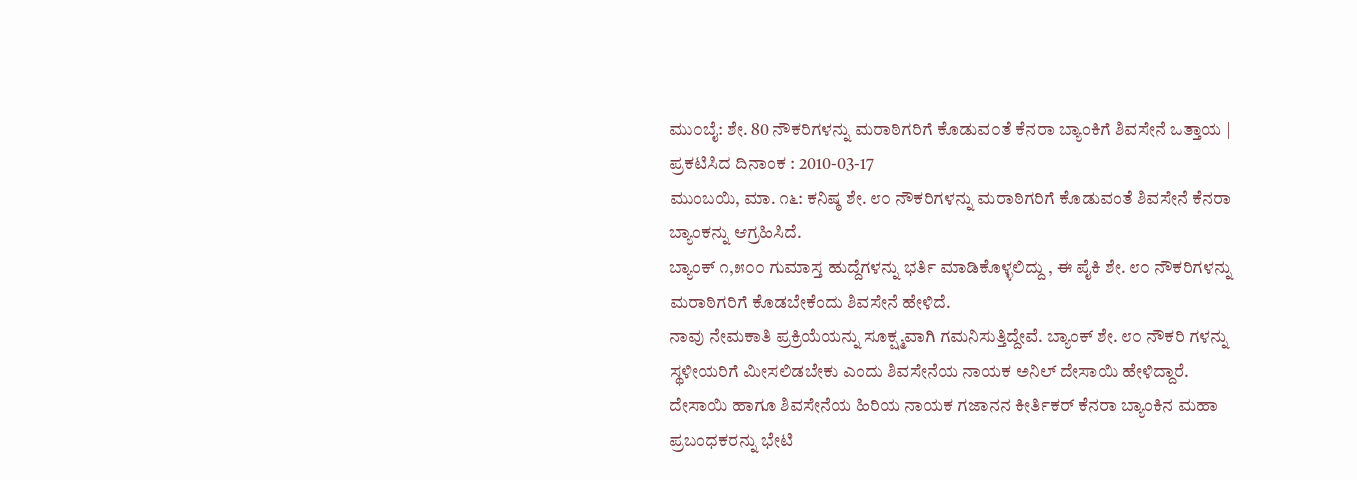ಮು೦ಬೈ: ಶೇ. 80 ನೌಕರಿಗಳನ್ನು ಮರಾಠಿಗರಿಗೆ ಕೊಡುವ೦ತೆ ಕೆನರಾ ಬ್ಯಾಂಕಿಗೆ ಶಿವಸೇನೆ ಒತ್ತಾಯ |
ಪ್ರಕಟಿಸಿದ ದಿನಾಂಕ : 2010-03-17
ಮುಂಬಯಿ, ಮಾ. ೧೬: ಕನಿಷ್ಠ ಶೇ. ೮೦ ನೌಕರಿಗಳನ್ನು ಮರಾಠಿಗರಿಗೆ ಕೊಡುವಂತೆ ಶಿವಸೇನೆ ಕೆನರಾ ಬ್ಯಾಂಕನ್ನು ಆಗ್ರಹಿಸಿದೆ.
ಬ್ಯಾಂಕ್ ೧,೫೦೦ ಗುಮಾಸ್ತ ಹುದ್ದೆಗಳನ್ನು ಭರ್ತಿ ಮಾಡಿಕೊಳ್ಳಲಿದ್ದು , ಈ ಪೈಕಿ ಶೇ. ೮೦ ನೌಕರಿಗಳನ್ನು ಮರಾಠಿಗರಿಗೆ ಕೊಡಬೇಕೆಂದು ಶಿವಸೇನೆ ಹೇಳಿದೆ.
ನಾವು ನೇಮಕಾತಿ ಪ್ರಕ್ರಿಯೆಯನ್ನು ಸೂಕ್ಷ್ಮವಾಗಿ ಗಮನಿಸುತ್ತಿದ್ದೇವೆ. ಬ್ಯಾಂಕ್ ಶೇ. ೮೦ ನೌಕರಿ ಗಳನ್ನು ಸ್ಥಳೀಯರಿಗೆ ಮೀಸಲಿಡಬೇಕು ಎಂದು ಶಿವಸೇನೆಯ ನಾಯಕ ಅನಿಲ್ ದೇಸಾಯಿ ಹೇಳಿದ್ದಾರೆ.
ದೇಸಾಯಿ ಹಾಗೂ ಶಿವಸೇನೆಯ ಹಿರಿಯ ನಾಯಕ ಗಜಾನನ ಕೀರ್ತಿಕರ್ ಕೆನರಾ ಬ್ಯಾಂಕಿನ ಮಹಾ ಪ್ರಬಂಧಕರನ್ನು ಭೇಟಿ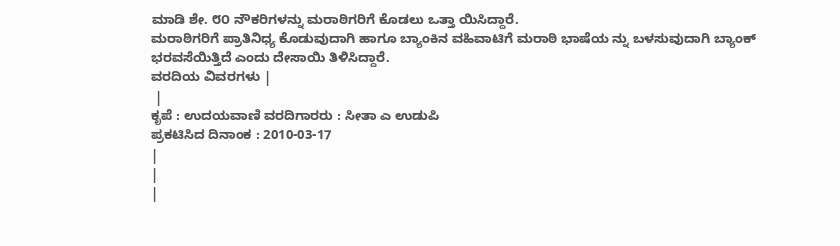ಮಾಡಿ ಶೇ. ೮೦ ನೌಕರಿಗಳನ್ನು ಮರಾಠಿಗರಿಗೆ ಕೊಡಲು ಒತ್ತಾ ಯಿಸಿದ್ದಾರೆ.
ಮರಾಠಿಗರಿಗೆ ಪ್ರಾತಿನಿಧ್ಯ ಕೊಡುವುದಾಗಿ ಹಾಗೂ ಬ್ಯಾಂಕಿನ ವಹಿವಾಟಿಗೆ ಮರಾಠಿ ಭಾಷೆಯ ನ್ನು ಬಳಸುವುದಾಗಿ ಬ್ಯಾಂಕ್ ಭರವಸೆಯಿತ್ತಿದೆ ಎಂದು ದೇಸಾಯಿ ತಿಳಿಸಿದ್ದಾರೆ.
ವರದಿಯ ವಿವರಗಳು |
 |
ಕೃಪೆ : ಉದಯವಾಣಿ ವರದಿಗಾರರು : ಸೀತಾ ಎ ಉಡುಪಿ
ಪ್ರಕಟಿಸಿದ ದಿನಾಂಕ : 2010-03-17
|
|
|